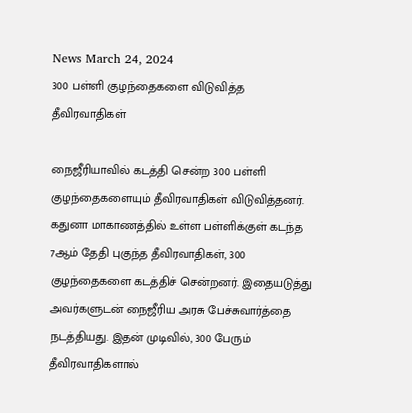News March 24, 2024
300 பள்ளி குழந்தைகளை விடுவித்த தீவிரவாதிகள்

நைஜீரியாவில் கடத்தி சென்ற 300 பள்ளி குழந்தைகளையும் தீவிரவாதிகள் விடுவித்தனர். கதுனா மாகாணத்தில் உள்ள பள்ளிக்குள் கடந்த 7ஆம் தேதி புகுந்த தீவிரவாதிகள், 300 குழந்தைகளை கடத்திச் சென்றனர். இதையடுத்து அவர்களுடன் நைஜீரிய அரசு பேச்சுவார்த்தை நடத்தியது. இதன் முடிவில், 300 பேரும் தீவிரவாதிகளால்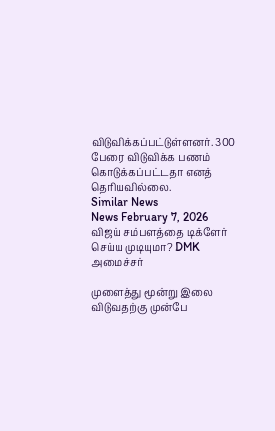விடுவிக்கப்பட்டுள்ளனர். 300 பேரை விடுவிக்க பணம் கொடுக்கப்பட்டதா எனத் தெரியவில்லை.
Similar News
News February 7, 2026
விஜய் சம்பளத்தை டிக்ளேர் செய்ய முடியுமா? DMK அமைச்சர்

முளைத்து மூன்று இலை விடுவதற்கு முன்பே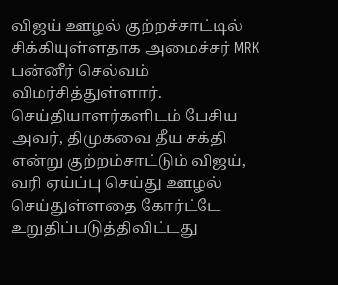விஜய் ஊழல் குற்றச்சாட்டில் சிக்கியுள்ளதாக அமைச்சர் MRK பன்னீர் செல்வம் விமர்சித்துள்ளார். செய்தியாளர்களிடம் பேசிய அவர், திமுகவை தீய சக்தி என்று குற்றம்சாட்டும் விஜய், வரி ஏய்ப்பு செய்து ஊழல் செய்துள்ளதை கோர்ட்டே உறுதிப்படுத்திவிட்டது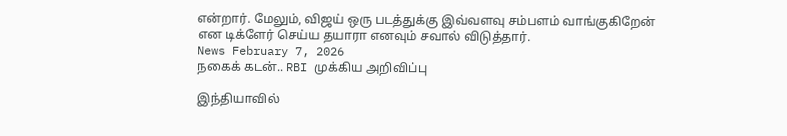என்றார். மேலும், விஜய் ஒரு படத்துக்கு இவ்வளவு சம்பளம் வாங்குகிறேன் என டிக்ளேர் செய்ய தயாரா எனவும் சவால் விடுத்தார்.
News February 7, 2026
நகைக் கடன்.. RBI முக்கிய அறிவிப்பு

இந்தியாவில்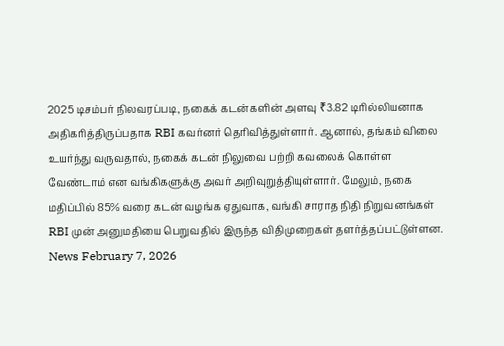2025 டிசம்பர் நிலவரப்படி, நகைக் கடன்களின் அளவு ₹3.82 டிரில்லியனாக அதிகரித்திருப்பதாக RBI கவர்னர் தெரிவித்துள்ளார். ஆனால், தங்கம் விலை உயர்ந்து வருவதால், நகைக் கடன் நிலுவை பற்றி கவலைக் கொள்ள வேண்டாம் என வங்கிகளுக்கு அவர் அறிவுறுத்தியுள்ளார். மேலும், நகை மதிப்பில் 85% வரை கடன் வழங்க ஏதுவாக, வங்கி சாராத நிதி நிறுவனங்கள் RBI முன் அனுமதியை பெறுவதில் இருந்த விதிமுறைகள் தளர்த்தப்பட்டுள்ளன.
News February 7, 2026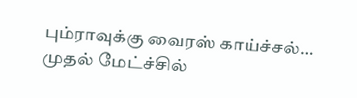பும்ராவுக்கு வைரஸ் காய்ச்சல்… முதல் மேட்ச்சில்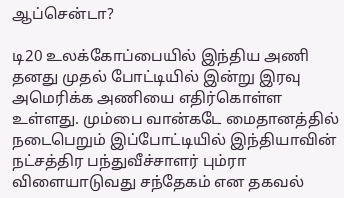ஆப்சென்டா?

டி20 உலக்கோப்பையில் இந்திய அணி தனது முதல் போட்டியில் இன்று இரவு அமெரிக்க அணியை எதிர்கொள்ள உள்ளது. மும்பை வான்கடே மைதானத்தில் நடைபெறும் இப்போட்டியில் இந்தியாவின் நட்சத்திர பந்துவீச்சாளர் பும்ரா விளையாடுவது சந்தேகம் என தகவல்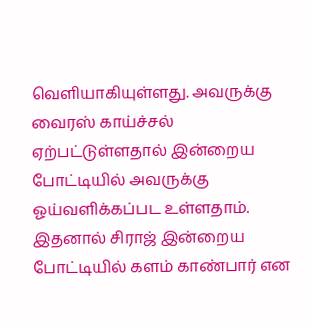வெளியாகியுள்ளது. அவருக்கு வைரஸ் காய்ச்சல் ஏற்பட்டுள்ளதால் இன்றைய போட்டியில் அவருக்கு ஓய்வளிக்கப்பட உள்ளதாம். இதனால் சிராஜ் இன்றைய போட்டியில் களம் காண்பார் என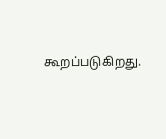கூறப்படுகிறது.